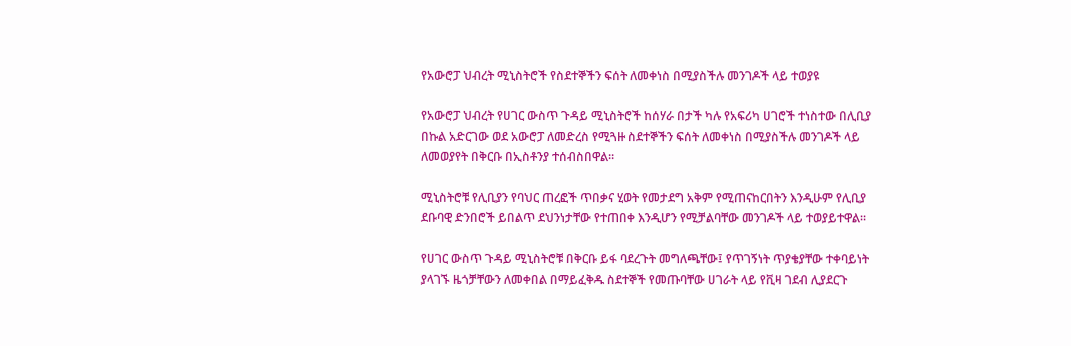የአውሮፓ ህብረት ሚኒስትሮች የስደተኞችን ፍሰት ለመቀነስ በሚያስችሉ መንገዶች ላይ ተወያዩ

የአውሮፓ ህብረት የሀገር ውስጥ ጉዳይ ሚኒስትሮች ከሰሃራ በታች ካሉ የአፍሪካ ሀገሮች ተነስተው በሊቢያ በኩል አድርገው ወደ አውሮፓ ለመድረስ የሚጓዙ ስደተኞችን ፍሰት ለመቀነስ በሚያስችሉ መንገዶች ላይ ለመወያየት በቅርቡ በኢስቶንያ ተሰብስበዋል።

ሚኒስትሮቹ የሊቢያን የባህር ጠረፎች ጥበቃና ሂወት የመታደግ አቅም የሚጠናከርበትን እንዲሁም የሊቢያ ደቡባዊ ድንበሮች ይበልጥ ደህንነታቸው የተጠበቀ እንዲሆን የሚቻልባቸው መንገዶች ላይ ተወያይተዋል።

የሀገር ውስጥ ጉዳይ ሚኒስትሮቹ በቅርቡ ይፋ ባደረጉት መግለጫቸው፤ የጥገኝነት ጥያቄያቸው ተቀባይነት ያላገኙ ዜጎቻቸውን ለመቀበል በማይፈቅዱ ስደተኞች የመጡባቸው ሀገራት ላይ የቪዛ ገደብ ሊያደርጉ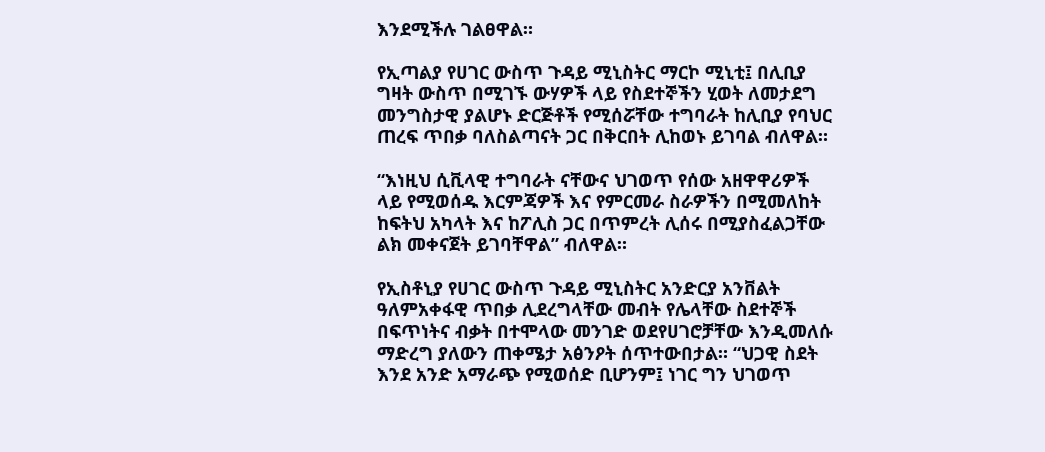እንደሚችሉ ገልፀዋል።

የኢጣልያ የሀገር ውስጥ ጉዳይ ሚኒስትር ማርኮ ሚኒቲ፤ በሊቢያ ግዛት ውስጥ በሚገኙ ውሃዎች ላይ የስደተኞችን ሂወት ለመታደግ መንግስታዊ ያልሆኑ ድርጅቶች የሚሰሯቸው ተግባራት ከሊቢያ የባህር ጠረፍ ጥበቃ ባለስልጣናት ጋር በቅርበት ሊከወኑ ይገባል ብለዋል።

“እነዚህ ሲቪላዊ ተግባራት ናቸውና ህገወጥ የሰው አዘዋዋሪዎች ላይ የሚወሰዱ እርምጃዎች እና የምርመራ ስራዎችን በሚመለከት ከፍትህ አካላት እና ከፖሊስ ጋር በጥምረት ሊሰሩ በሚያስፈልጋቸው ልክ መቀናጀት ይገባቸዋል” ብለዋል።

የኢስቶኒያ የሀገር ውስጥ ጉዳይ ሚኒስትር አንድርያ አንቨልት ዓለምአቀፋዊ ጥበቃ ሊደረግላቸው መብት የሌላቸው ስደተኞች በፍጥነትና ብቃት በተሞላው መንገድ ወደየሀገሮቻቸው እንዲመለሱ ማድረግ ያለውን ጠቀሜታ አፅንዖት ሰጥተውበታል። “ህጋዊ ስደት እንደ አንድ አማራጭ የሚወሰድ ቢሆንም፤ ነገር ግን ህገወጥ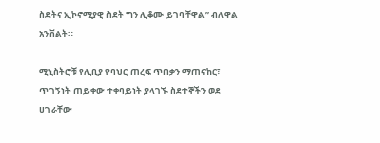ስደትና ኢኮኖሚያዊ ስደት ግን ሊቆሙ ይገባቸዋል” ብለዋል አንቨልት።

ሚኒስትሮቹ የሊቢያ የባህር ጠረፍ ጥበቃን ማጠናከር፣ ጥገኝነት ጠይቀው ተቀባይነት ያላገኙ ስደተኞችን ወደ ሀገራቸው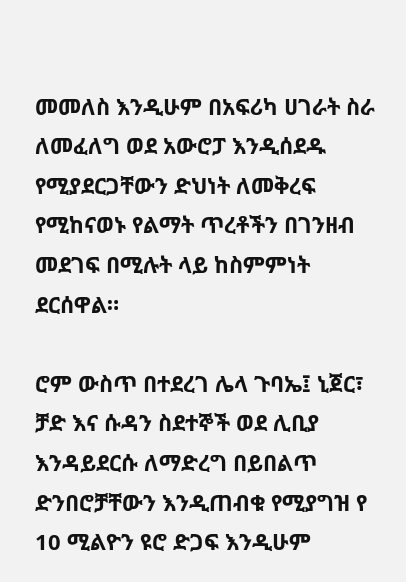መመለስ እንዲሁም በአፍሪካ ሀገራት ስራ ለመፈለግ ወደ አውሮፓ እንዲሰደዱ የሚያደርጋቸውን ድህነት ለመቅረፍ የሚከናወኑ የልማት ጥረቶችን በገንዘብ መደገፍ በሚሉት ላይ ከስምምነት ደርሰዋል።

ሮም ውስጥ በተደረገ ሌላ ጉባኤ፤ ኒጀር፣ ቻድ እና ሱዳን ስደተኞች ወደ ሊቢያ እንዳይደርሱ ለማድረግ በይበልጥ ድንበሮቻቸውን እንዲጠብቁ የሚያግዝ የ 10 ሚልዮን ዩሮ ድጋፍ እንዲሁም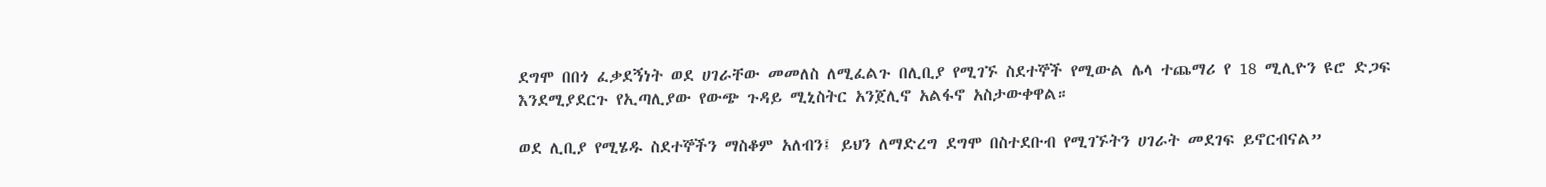ደግሞ በበጎ ፈቃደኝነት ወደ ሀገራቸው መመለስ ለሚፈልጉ በሊቢያ የሚገኙ ስደተኞች የሚውል ሌላ ተጨማሪ የ 18 ሚሊዮን ዩሮ ድጋፍ እንደሚያደርጉ የኢጣሊያው የውጭ ጉዳይ ሚኒስትር አንጀሊኖ አልፋኖ አስታውቀዋል።

ወደ ሊቢያ የሚሄዱ ስደተኞችን ማስቆም አለብን፤ ይህን ለማድረግ ደግሞ በስተደቡብ የሚገኙትን ሀገራት መደገፍ ይኖርብናል”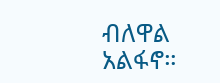ብለዋል አልፋኖ።